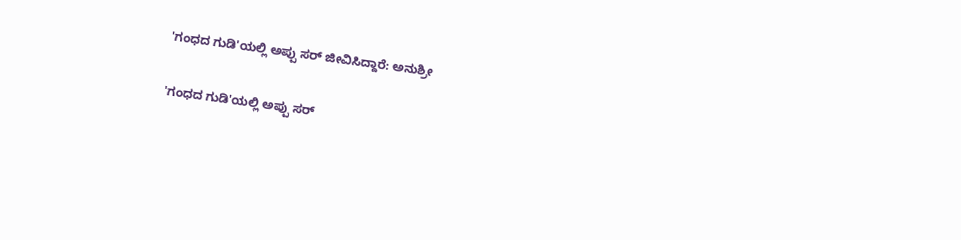'ಗಂಧದ ಗುಡಿ'ಯಲ್ಲಿ ಅಪ್ಪು ಸರ್‌ ಜೀವಿಸಿದ್ದಾರೆ: ಅನುಶ್ರೀ

'ಗಂಧದ ಗುಡಿ'ಯಲ್ಲಿ ಅಪ್ಪು ಸರ್‌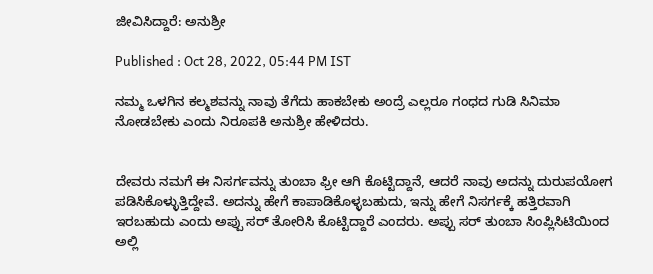ಜೀವಿಸಿದ್ದಾರೆ: ಅನುಶ್ರೀ

Published : Oct 28, 2022, 05:44 PM IST

ನಮ್ಮ ಒಳಗಿನ ಕಲ್ಮಶವನ್ನು ನಾವು ತೆಗೆದು ಹಾಕಬೇಕು ಅಂದ್ರೆ ಎಲ್ಲರೂ ಗಂಧದ ಗುಡಿ ಸಿನಿಮಾ ನೋಡಬೇಕು ಎಂದು ನಿರೂಪಕಿ ಅನುಶ್ರೀ ಹೇಳಿದರು.


ದೇವರು ನಮಗೆ ಈ ನಿಸರ್ಗವನ್ನು ತುಂಬಾ ಫ್ರೀ ಆಗಿ ಕೊಟ್ಟಿದ್ದಾನೆ, ಆದರೆ ನಾವು ಅದನ್ನು ದುರುಪಯೋಗ ಪಡಿಸಿಕೊಳ್ಳುತ್ತಿದ್ದೇವೆ. ಅದನ್ನು ಹೇಗೆ ಕಾಪಾಡಿಕೊಳ್ಳಬಹುದು, ಇನ್ನು ಹೇಗೆ ನಿಸರ್ಗಕ್ಕೆ ಹತ್ತಿರವಾಗಿ ಇರಬಹುದು ಎಂದು ಅಪ್ಪು ಸರ್ ತೋರಿಸಿ ಕೊಟ್ಟಿದ್ದಾರೆ ಎಂದರು. ಅಪ್ಪು ಸರ್‌ ತುಂಬಾ ಸಿಂಪ್ಲಿಸಿಟಿಯಿಂದ ಅಲ್ಲಿ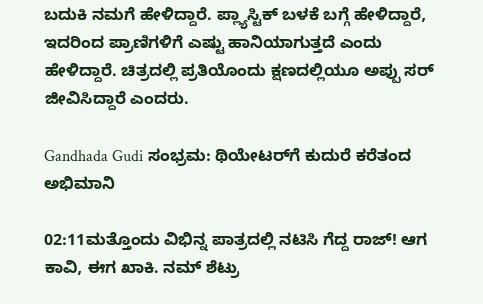ಬದುಕಿ ನಮಗೆ ಹೇಳಿದ್ದಾರೆ. ಪ್ಲ್ಯಾಸ್ಟಿಕ್‌ ಬಳಕೆ ಬಗ್ಗೆ ಹೇಳಿದ್ದಾರೆ, ಇದರಿಂದ ಪ್ರಾಣಿಗಳಿಗೆ ಎಷ್ಟು ಹಾನಿಯಾಗುತ್ತದೆ ಎಂದು ಹೇಳಿದ್ದಾರೆ. ಚಿತ್ರದಲ್ಲಿ ಪ್ರತಿಯೊಂದು ಕ್ಷಣದಲ್ಲಿಯೂ ಅಪ್ಪು ಸರ್‌ ಜೀವಿಸಿದ್ದಾರೆ ಎಂದರು.

Gandhada Gudi ಸಂಭ್ರಮ: ಥಿಯೇಟರ್‌ಗೆ ಕುದುರೆ ಕರೆತಂದ ಅಭಿಮಾನಿ

02:11ಮತ್ತೊಂದು ವಿಭಿನ್ನ ಪಾತ್ರದಲ್ಲಿ ನಟಿಸಿ ಗೆದ್ದ ರಾಜ್! ಆಗ ಕಾವಿ, ಈಗ ಖಾಕಿ. ನಮ್ ಶೆಟ್ರು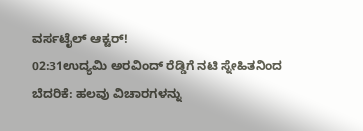ವರ್ಸಟೈಲ್ ಆಕ್ಟರ್!
02:31ಉದ್ಯಮಿ ಅರವಿಂದ್ ರೆಡ್ಡಿಗೆ ನಟಿ ಸ್ನೇಹಿತನಿಂದ ಬೆದರಿಕೆ: ಹಲವು ವಿಚಾರಗಳನ್ನು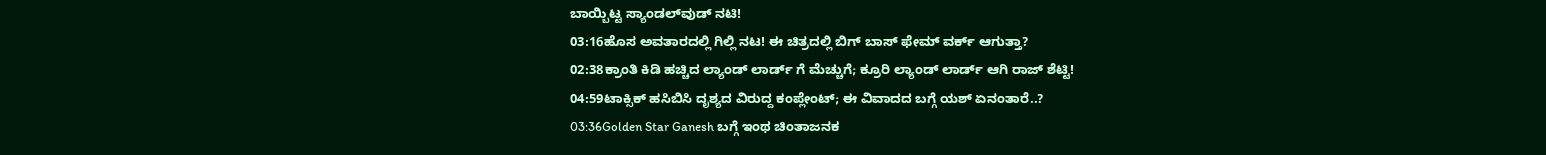ಬಾಯ್ಬಿಟ್ಟ ಸ್ಯಾಂಡಲ್‌ವುಡ್ ನಟಿ!
03:16ಹೊಸ ಅವತಾರದಲ್ಲಿ ಗಿಲ್ಲಿ ನಟ! ಈ ಚಿತ್ರದಲ್ಲಿ ಬಿಗ್ ಬಾಸ್ ಫೇಮ್ ವರ್ಕ್ ಆಗುತ್ತಾ?
02:38ಕ್ರಾಂತಿ ಕಿಡಿ ಹಚ್ಚಿದ ಲ್ಯಾಂಡ್ ಲಾರ್ಡ್ ಗೆ ಮೆಚ್ಚುಗೆ; ಕ್ರೂರಿ ಲ್ಯಾಂಡ್ ಲಾರ್ಡ್ ಆಗಿ ರಾಜ್ ಶೆಟ್ಟಿ!
04:59ಟಾಕ್ಸಿಕ್ ಹಸಿಬಿಸಿ ದೃಶ್ಯದ ವಿರುದ್ದ ಕಂಪ್ಲೇಂಟ್; ಈ ವಿವಾದದ ಬಗ್ಗೆ ಯಶ್ ಏನಂತಾರೆ..?
03:36Golden Star Ganesh ಬಗ್ಗೆ ಇಂಥ ಚಿಂತಾಜನಕ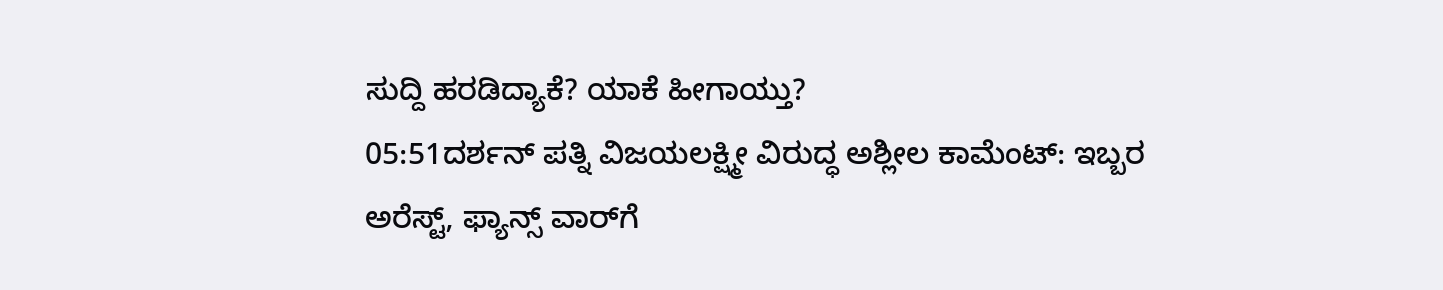ಸುದ್ದಿ ಹರಡಿದ್ಯಾಕೆ? ಯಾಕೆ ಹೀಗಾಯ್ತು?
05:51ದರ್ಶನ್ ಪತ್ನಿ ವಿಜಯಲಕ್ಷ್ಮೀ ವಿರುದ್ಧ ಅಶ್ಲೀಲ ಕಾಮೆಂಟ್: ಇಬ್ಬರ ಅರೆಸ್ಟ್, ಫ್ಯಾನ್ಸ್ ವಾರ್‌ಗೆ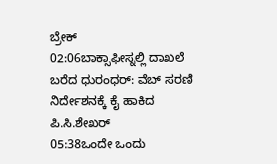ಬ್ರೇಕ್
02:06ಬಾಕ್ಸಾಫೀಸ್ನಲ್ಲಿ ದಾಖಲೆ ಬರೆದ ಧುರಂಧರ್: ವೆಬ್ ಸರಣಿ ನಿರ್ದೇಶನಕ್ಕೆ ಕೈ ಹಾಕಿದ ಪಿ.ಸಿ.ಶೇಖರ್
05:38ಒಂದೇ ಒಂದು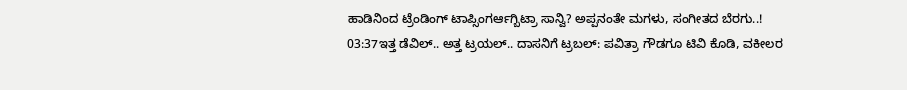ಹಾಡಿನಿಂದ ಟ್ರೆಂಡಿಂಗ್ ಟಾಪ್ಸಿಂಗರ್ಆಗ್ಬಿಟ್ರಾ ಸಾನ್ವಿ? ಅಪ್ಪನಂತೇ ಮಗಳು, ಸಂಗೀತದ ಬೆರಗು..!
03:37ಇತ್ತ ಡೆವಿಲ್.. ಅತ್ತ ಟ್ರಯಲ್.. ದಾಸನಿಗೆ ಟ್ರಬಲ್: ಪವಿತ್ರಾ ಗೌಡಗೂ ಟಿವಿ ಕೊಡಿ, ವಕೀಲರ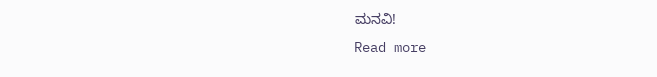ಮನವಿ!
Read more